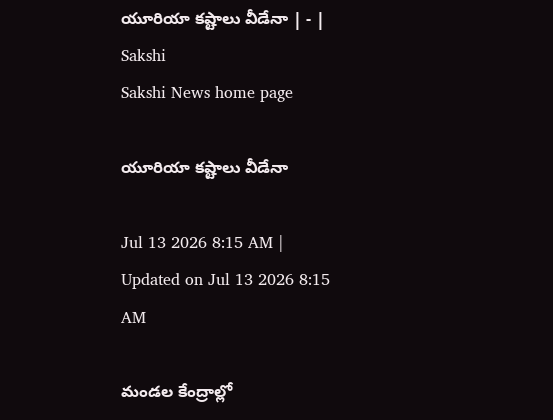యూరియా కష్టాలు వీడేనా | - | Sakshi
Sakshi News home page

యూరియా కష్టాలు వీడేనా

Jul 13 2026 8:15 AM | Updated on Jul 13 2026 8:15 AM

మండల కేంద్రాల్లో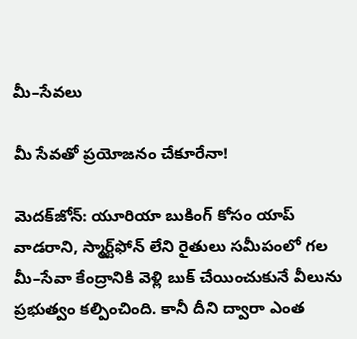మీ–సేవలు

మీ సేవతో ప్రయోజనం చేకూరేనా!

మెదక్‌జోన్‌: యూరియా బుకింగ్‌ కోసం యాప్‌ వాడరాని, స్మార్ట్‌ఫోన్‌ లేని రైతులు సమీపంలో గల మీ–సేవా కేంద్రానికి వెళ్లి బుక్‌ చేయించుకునే వీలును ప్రభుత్వం కల్పించింది. కానీ దీని ద్వారా ఎంత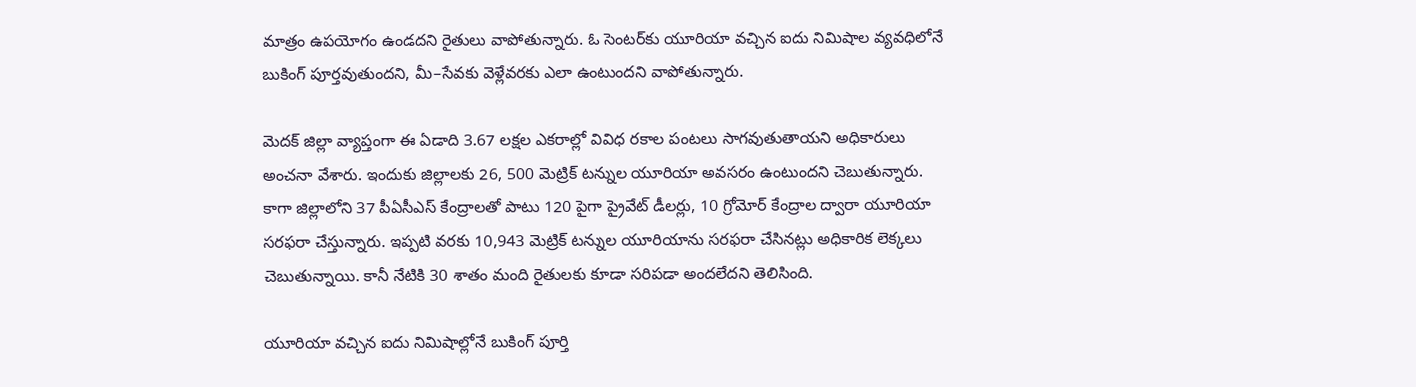మాత్రం ఉపయోగం ఉండదని రైతులు వాపోతున్నారు. ఓ సెంటర్‌కు యూరియా వచ్చిన ఐదు నిమిషాల వ్యవధిలోనే బుకింగ్‌ పూర్తవుతుందని, మీ–సేవకు వెళ్లేవరకు ఎలా ఉంటుందని వాపోతున్నారు.

మెదక్‌ జిల్లా వ్యాప్తంగా ఈ ఏడాది 3.67 లక్షల ఎకరాల్లో వివిధ రకాల పంటలు సాగవుతుతాయని అధికారులు అంచనా వేశారు. ఇందుకు జిల్లాలకు 26, 500 మెట్రిక్‌ టన్నుల యూరియా అవసరం ఉంటుందని చెబుతున్నారు. కాగా జిల్లాలోని 37 పీఏసీఎస్‌ కేంద్రాలతో పాటు 120 పైగా ప్రైవేట్‌ డీలర్లు, 10 గ్రోమోర్‌ కేంద్రాల ద్వారా యూరియా సరఫరా చేస్తున్నారు. ఇప్పటి వరకు 10,943 మెట్రిక్‌ టన్నుల యూరియాను సరఫరా చేసినట్లు అధికారిక లెక్కలు చెబుతున్నాయి. కానీ నేటికి 30 శాతం మంది రైతులకు కూడా సరిపడా అందలేదని తెలిసింది.

యూరియా వచ్చిన ఐదు నిమిషాల్లోనే బుకింగ్‌ పూర్తి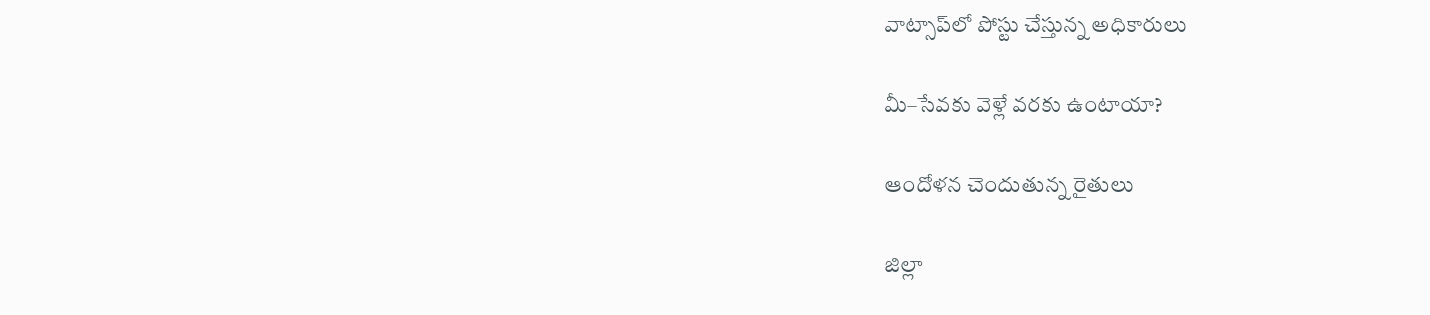వాట్సాప్‌లో పోస్టు చేస్తున్న అధికారులు

మీ–సేవకు వెళ్లే వరకు ఉంటాయా?

ఆందోళన చెందుతున్న రైతులు

జిల్లా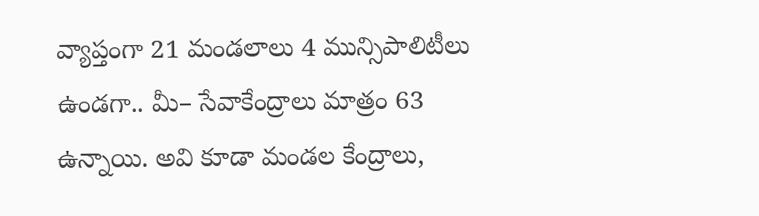వ్యాప్తంగా 21 మండలాలు 4 మున్సిపాలిటీలు ఉండగా.. మీ– సేవాకేంద్రాలు మాత్రం 63 ఉన్నాయి. అవి కూడా మండల కేంద్రాలు,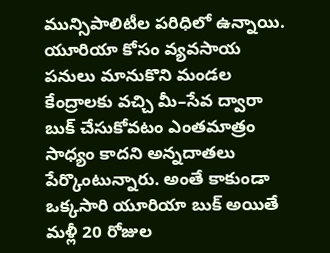మున్సిపాలిటీల పరిధిలో ఉన్నాయి. యూరియా కోసం వ్యవసాయ పనులు మానుకొని మండల కేంద్రాలకు వచ్చి మీ–సేవ ద్వారా బుక్‌ చేసుకోవటం ఎంతమాత్రం సాధ్యం కాదని అన్నదాతలు పేర్కొంటున్నారు. అంతే కాకుండా ఒక్కసారి యూరియా బుక్‌ అయితే మళ్లీ 20 రోజుల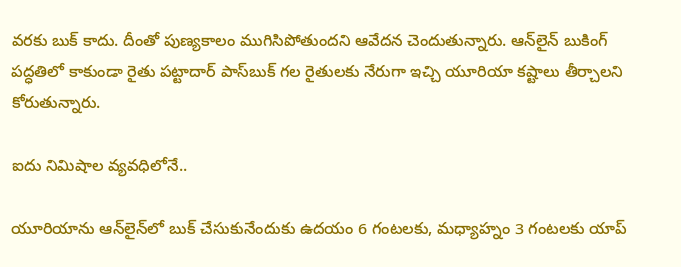వరకు బుక్‌ కాదు. దీంతో పుణ్యకాలం ముగిసిపోతుందని ఆవేదన చెందుతున్నారు. ఆన్‌లైన్‌ బుకింగ్‌ పద్ధతిలో కాకుండా రైతు పట్టాదార్‌ పాస్‌బుక్‌ గల రైతులకు నేరుగా ఇచ్చి యూరియా కష్టాలు తీర్చాలని కోరుతున్నారు.

ఐదు నిమిషాల వ్యవధిలోనే..

యూరియాను ఆన్‌లైన్‌లో బుక్‌ చేసుకునేందుకు ఉదయం 6 గంటలకు, మధ్యాహ్నం 3 గంటలకు యాప్‌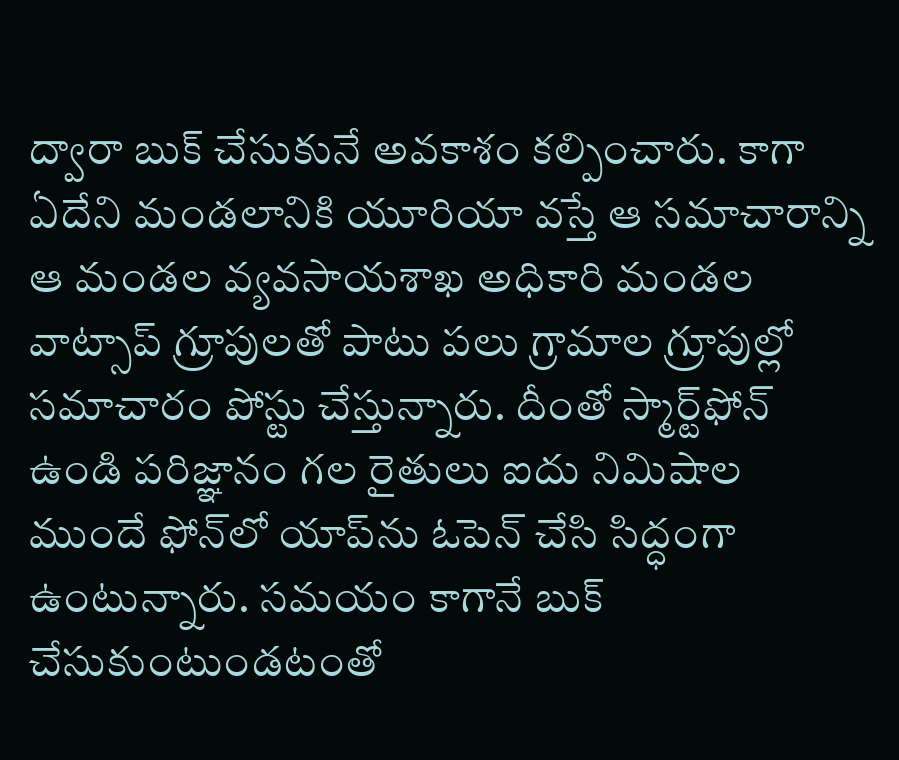ద్వారా బుక్‌ చేసుకునే అవకాశం కల్పించారు. కాగా ఏదేని మండలానికి యూరియా వస్తే ఆ సమాచారాన్ని ఆ మండల వ్యవసాయశాఖ అధికారి మండల వాట్సాప్‌ గ్రూపులతో పాటు పలు గ్రామాల గ్రూపుల్లో సమాచారం పోస్టు చేస్తున్నారు. దీంతో స్మార్ట్‌ఫోన్‌ ఉండి పరిజ్ఞానం గల రైతులు ఐదు నిమిషాల ముందే ఫోన్‌లో యాప్‌ను ఓపెన్‌ చేసి సిద్ధంగా ఉంటున్నారు. సమయం కాగానే బుక్‌ చేసుకుంటుండటంతో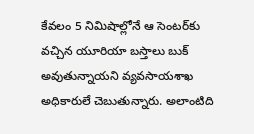కేవలం 5 నిమిషాల్లోనే ఆ సెంటర్‌కు వచ్చిన యూరియా బస్తాలు బుక్‌ అవుతున్నాయని వ్యవసాయశాఖ అధికారులే చెబుతున్నారు. అలాంటిది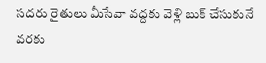సదరు రైతులు మీసేవా వద్దకు వెళ్లి బుక్‌ చేసుకునే వరకు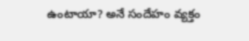ఉంటాయా? అనే సందేహం వ్యక్తం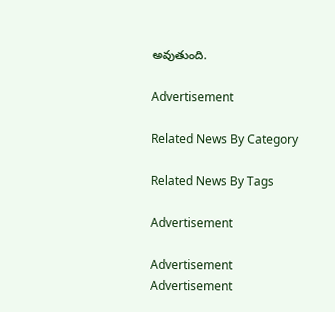అవుతుంది.

Advertisement

Related News By Category

Related News By Tags

Advertisement

Advertisement
Advertisement